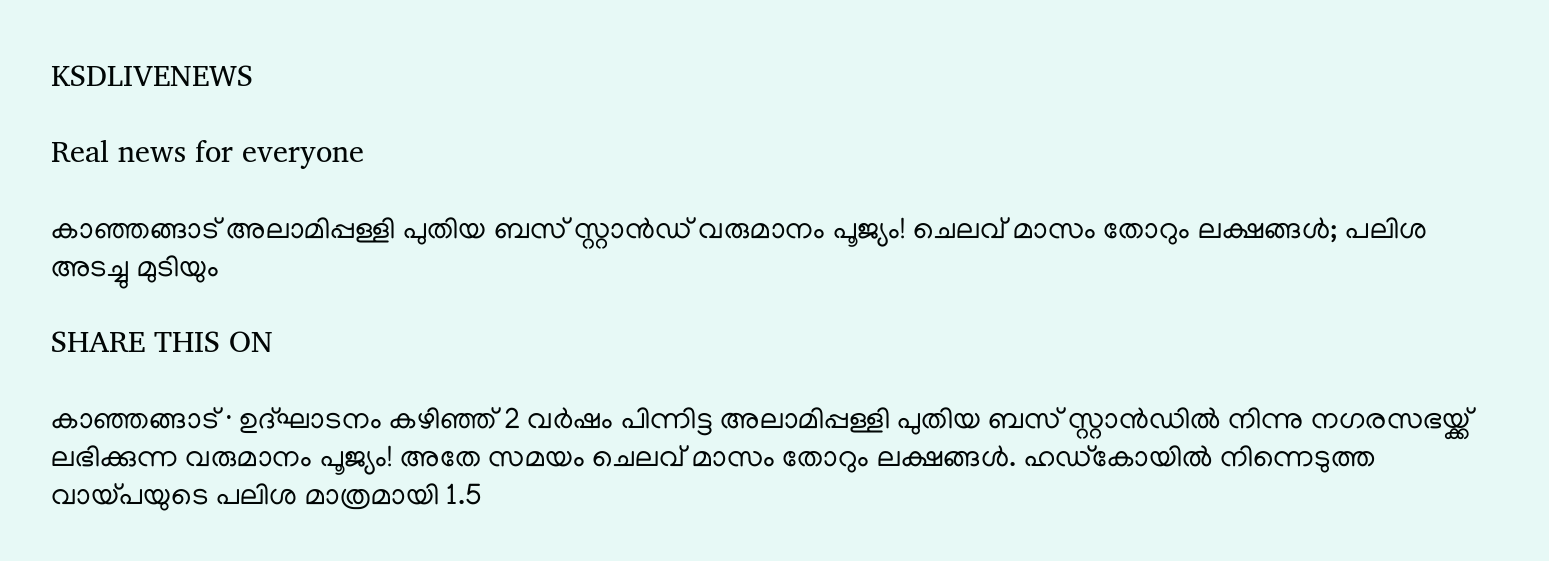KSDLIVENEWS

Real news for everyone

കാഞ്ഞങ്ങാട് അലാമിപ്പള്ളി പുതിയ ബസ് സ്റ്റാൻഡ് വരുമാനം പൂജ്യം! ചെലവ് മാസം തോറും ലക്ഷങ്ങൾ; പലിശ അടച്ചു മുടിയും

SHARE THIS ON

കാഞ്ഞങ്ങാട് ∙ ഉദ്ഘാടനം കഴിഞ്ഞ് 2 വർഷം പിന്നിട്ട അലാമിപ്പള്ളി പുതിയ ബസ് സ്റ്റാൻഡിൽ നിന്നു നഗരസഭയ്ക്ക് ലഭിക്കുന്ന വരുമാനം പൂജ്യം! അതേ സമയം ചെലവ് മാസം തോറും ലക്ഷങ്ങൾ. ഹഡ്കോയിൽ നിന്നെടുത്ത വായ്പയുടെ പലിശ മാത്രമായി 1.5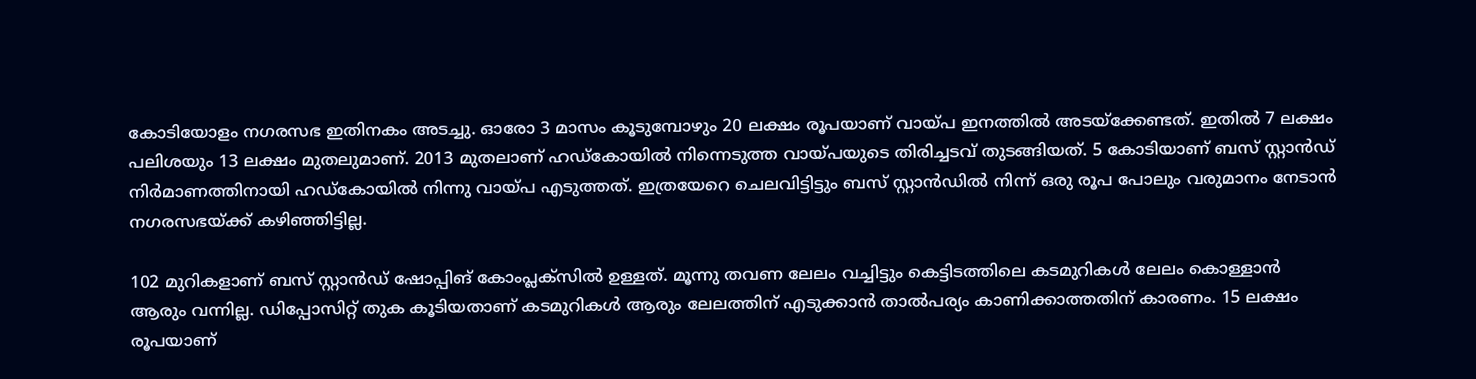കോടിയോളം നഗരസഭ ഇതിനകം അടച്ചു. ഓരോ 3 മാസം കൂടുമ്പോഴും 20 ലക്ഷം രൂപയാണ് വായ്പ ഇനത്തിൽ അടയ്ക്കേണ്ടത്. ഇതിൽ 7 ലക്ഷം പലിശയും 13 ലക്ഷം മുതലുമാണ്. 2013 മുതലാണ് ഹഡ്കോയിൽ നിന്നെടുത്ത വായ്പയുടെ തിരിച്ചടവ് തുടങ്ങിയത്. 5 കോടിയാണ് ബസ് സ്റ്റാൻഡ് നിർമാണത്തിനായി ഹഡ്കോയിൽ നിന്നു വായ്പ എടുത്തത്. ഇത്രയേറെ ചെലവിട്ടിട്ടും ബസ് സ്റ്റാൻഡിൽ നിന്ന് ഒരു രൂപ പോലും വരുമാനം നേടാൻ നഗരസഭയ്ക്ക് കഴിഞ്ഞിട്ടില്ല.

102 മുറികളാണ് ബസ് സ്റ്റാൻഡ് ഷോപ്പിങ് കോംപ്ലക്സിൽ ഉള്ളത്. മൂന്നു തവണ ലേലം വച്ചിട്ടും കെട്ടിടത്തിലെ കടമുറികൾ ലേലം കൊള്ളാൻ ആരും വന്നില്ല. ഡിപ്പോസിറ്റ് തുക കൂടിയതാണ് കടമുറികൾ ആരും ലേലത്തിന് എടുക്കാൻ താൽപര്യം കാണിക്കാത്തതിന് കാരണം. 15 ലക്ഷം രൂപയാണ്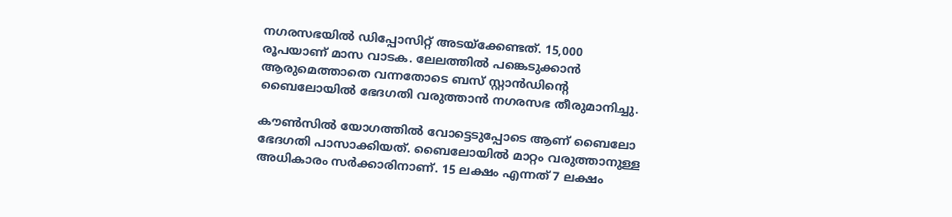നഗരസഭയിൽ ഡിപ്പോസിറ്റ് അടയ്ക്കേണ്ടത്. 15,000 രൂപയാണ് മാസ വാടക. ലേലത്തില്‍ പങ്കെടുക്കാന്‍ ആരുമെത്താതെ വന്നതോടെ ബസ് സ്റ്റാൻഡിന്റെ ബൈലോയിൽ ഭേദഗതി വരുത്താൻ നഗരസഭ തീരുമാനിച്ചു.

കൗൺസിൽ യോഗത്തില്‍ വോട്ടെടുപ്പോടെ ആണ് ബൈലോ ഭേദഗതി പാസാക്കിയത്. ബൈലോയിൽ മാറ്റം വരുത്താനുള്ള അധികാരം സർക്കാരിനാണ്. 15 ലക്ഷം എന്നത് 7 ലക്ഷം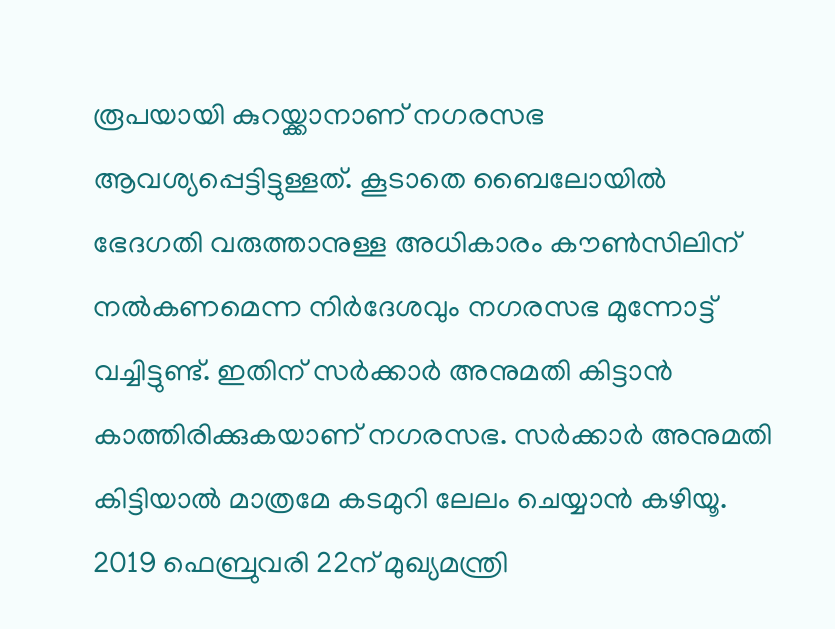രൂപയായി കുറയ്ക്കാനാണ് നഗരസഭ ആവശ്യപ്പെട്ടിട്ടുള്ളത്. കൂടാതെ ബൈലോയിൽ ഭേദഗതി വരുത്താനുള്ള അധികാരം കൗൺസിലിന് നൽകണമെന്ന നിർദേശവും നഗരസഭ മുന്നോട്ട് വച്ചിട്ടുണ്ട്. ഇതിന് സർക്കാർ അനുമതി കിട്ടാന്‍ കാത്തിരിക്കുകയാണ് നഗരസഭ. സർക്കാർ അനുമതി കിട്ടിയാൽ മാത്രമേ കടമുറി ലേലം ചെയ്യാൻ കഴിയൂ. 2019 ഫെബ്രുവരി 22ന് മുഖ്യമന്ത്രി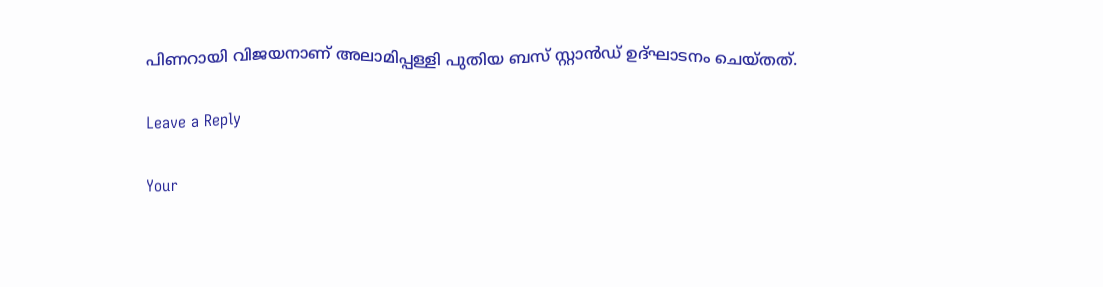പിണറായി വിജയനാണ് അലാമിപ്പള്ളി പുതിയ ബസ് സ്റ്റാൻഡ് ഉദ്ഘാടനം ചെയ്തത്.

Leave a Reply

Your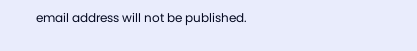email address will not be published.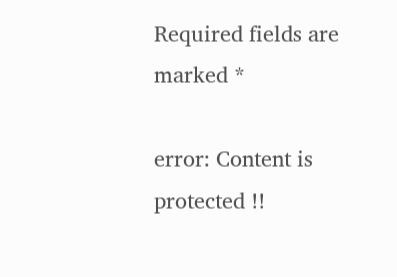Required fields are marked *

error: Content is protected !!